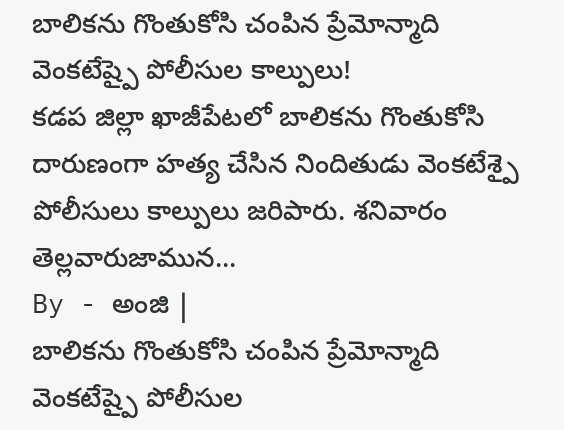బాలికను గొంతుకోసి చంపిన ప్రేమోన్మాది వెంకటేష్పై పోలీసుల కాల్పులు!
కడప జిల్లా ఖాజీపేటలో బాలికను గొంతుకోసి దారుణంగా హత్య చేసిన నిందితుడు వెంకటేశ్పై పోలీసులు కాల్పులు జరిపారు. శనివారం తెల్లవారుజామున...
By - అంజి |
బాలికను గొంతుకోసి చంపిన ప్రేమోన్మాది వెంకటేష్పై పోలీసుల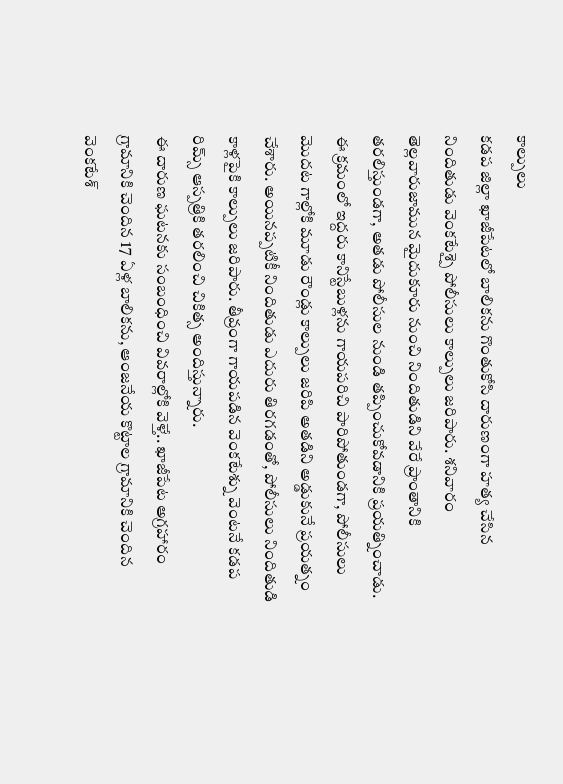కాల్పులు
కడప జిల్లా ఖాజీపేటలో బాలికను గొంతుకోసి దారుణంగా హత్య చేసిన నిందితుడు వెంకటేశ్పై పోలీసులు కాల్పులు జరిపారు. శనివారం తెల్లవారుజామున మైదుకూరు నుంచి నిందితుడిని వేరే ప్రాంతానికి తరలిస్తుండగా, అతడు పోలీసుల నుండి తప్పించుకోవడానికి ప్రయత్నించాడు. ఈ క్రమంలో ఇద్దరు కానిస్టేబుళ్లను గాయపరిచి పారిపోతుండగా, పోలీసులు మొదట గాల్లోకి మూడు రౌండ్లు కాల్పులు జరిపి అతడిని అడ్డుకునే ప్రయత్నం చేశారు. అయినప్పటికీ నిందితుడు ఎదురు తిరగడంతో, పోలీసులు నిందితుడి కాళ్లపైకి కాల్పులు జరిపారు. తీవ్రంగా గాయపడిన వెంకటేశ్ను వెంటనే కడప రిమ్స్ ఆస్పత్రికి తరలించి చికిత్స అందిస్తున్నారు.
ఈ దారుణ ఘటనకు సంబంధించి వివరాల్లోకి వెళ్తే.. ఖాజీపేట అగ్రహారం గ్రామానికి చెందిన 17 ఏళ్ల బాలికను, ఆంజనేయ కొట్టాల గ్రామానికి చెందిన వెంకటేశ్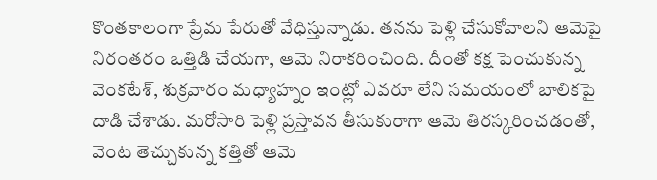కొంతకాలంగా ప్రేమ పేరుతో వేధిస్తున్నాడు. తనను పెళ్లి చేసుకోవాలని ఆమెపై నిరంతరం ఒత్తిడి చేయగా, ఆమె నిరాకరించింది. దీంతో కక్ష పెంచుకున్న వెంకటేశ్, శుక్రవారం మధ్యాహ్నం ఇంట్లో ఎవరూ లేని సమయంలో బాలికపై దాడి చేశాడు. మరోసారి పెళ్లి ప్రస్తావన తీసుకురాగా ఆమె తిరస్కరించడంతో, వెంట తెచ్చుకున్న కత్తితో ఆమె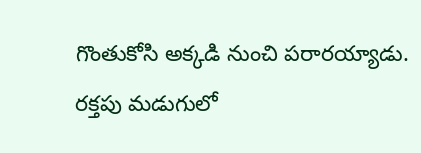గొంతుకోసి అక్కడి నుంచి పరారయ్యాడు.
రక్తపు మడుగులో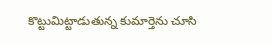కొట్టుమిట్టాడుతున్న కుమార్తెను చూసి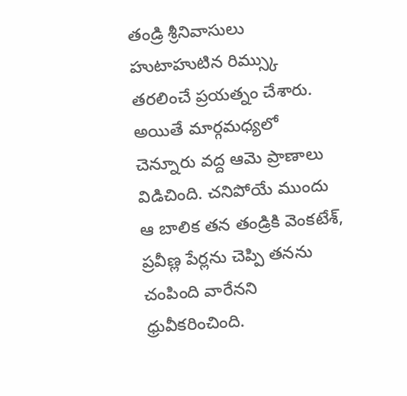తండ్రి శ్రీనివాసులు హుటాహుటిన రిమ్స్కు తరలించే ప్రయత్నం చేశారు. అయితే మార్గమధ్యలో చెన్నూరు వద్ద ఆమె ప్రాణాలు విడిచింది. చనిపోయే ముందు ఆ బాలిక తన తండ్రికి వెంకటేశ్, ప్రవీణ్ల పేర్లను చెప్పి తనను చంపింది వారేనని ధ్రువీకరించింది.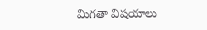మిగతా విషయాలు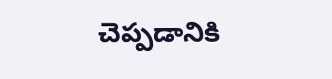చెప్పడానికి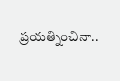ప్రయత్నించినా..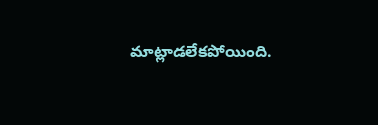మాట్లాడలేకపోయింది.